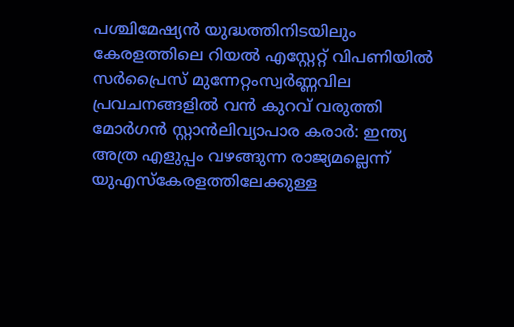പശ്ചിമേഷ്യൻ യുദ്ധത്തിനിടയിലും കേരളത്തിലെ റിയൽ എസ്റ്റേറ്റ് വിപണിയിൽ സർപ്രൈസ് മുന്നേറ്റംസ്വര്‍ണ്ണവില പ്രവചനങ്ങളില്‍ വന്‍ കുറവ് വരുത്തി മോര്‍ഗന്‍ സ്റ്റാന്‍ലിവ്യാപാര കരാർ: ഇന്ത്യ അത്ര എളുപ്പം വഴങ്ങുന്ന രാജ്യമല്ലെന്ന് യുഎസ്കേരളത്തിലേക്കുള്ള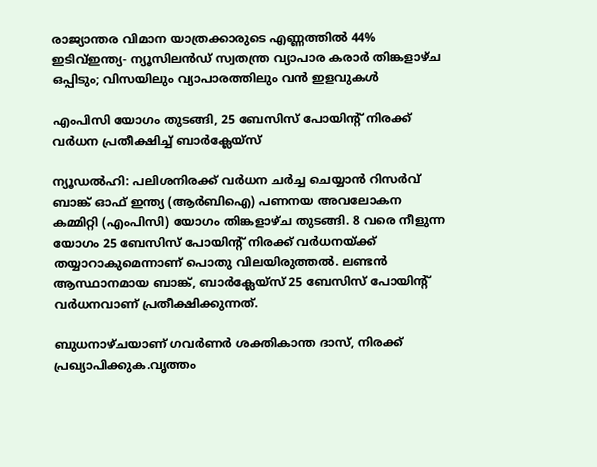രാജ്യാന്തര വിമാന യാത്രക്കാരുടെ എണ്ണത്തില്‍ 44% ഇടിവ്ഇന്ത്യ- ന്യൂസിലന്‍ഡ് സ്വതന്ത്ര വ്യാപാര കരാര്‍ തിങ്കളാഴ്ച ഒപ്പിടും; വിസയിലും വ്യാപാരത്തിലും വന്‍ ഇളവുകള്‍

എംപിസി യോഗം തുടങ്ങി, 25 ബേസിസ് പോയിന്റ് നിരക്ക് വര്‍ധന പ്രതീക്ഷിച്ച് ബാര്‍ക്ലേയ്‌സ്

ന്യൂഡല്‍ഹി: പലിശനിരക്ക് വര്‍ധന ചര്‍ച്ച ചെയ്യാന്‍ റിസര്‍വ് ബാങ്ക് ഓഫ് ഇന്ത്യ (ആര്‍ബിഐ) പണനയ അവലോകന കമ്മിറ്റി (എംപിസി) യോഗം തിങ്കളാഴ്ച തുടങ്ങി. 8 വരെ നീളുന്ന യോഗം 25 ബേസിസ് പോയിന്റ് നിരക്ക് വര്‍ധനയ്ക്ക് തയ്യാറാകുമെന്നാണ് പൊതു വിലയിരുത്തല്‍. ലണ്ടന്‍ ആസ്ഥാനമായ ബാങ്ക്, ബാര്‍ക്ലേയ്‌സ് 25 ബേസിസ് പോയിന്റ് വര്‍ധനവാണ് പ്രതീക്ഷിക്കുന്നത്.

ബുധനാഴ്ചയാണ് ഗവര്‍ണര്‍ ശക്തികാന്ത ദാസ്, നിരക്ക് പ്രഖ്യാപിക്കുക.വൃത്തം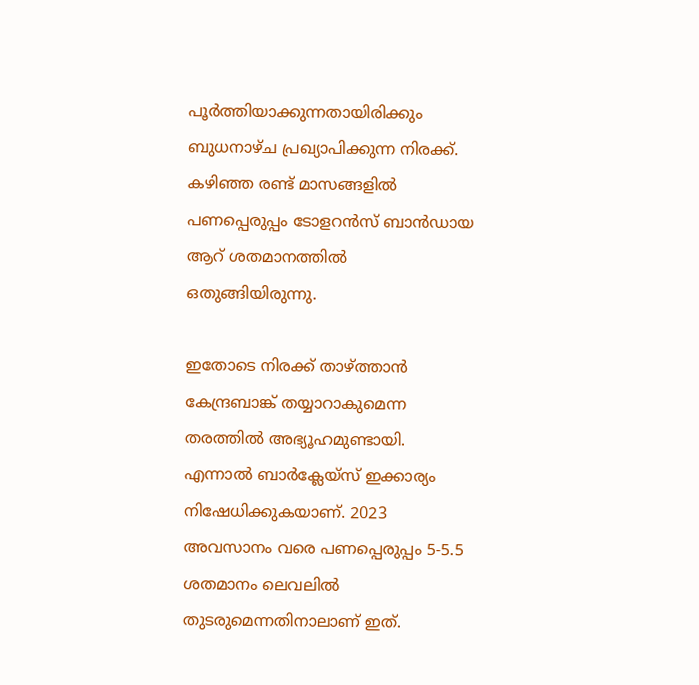പൂര്‍ത്തിയാക്കുന്നതായിരിക്കും ബുധനാഴ്ച പ്രഖ്യാപിക്കുന്ന നിരക്ക്. കഴിഞ്ഞ രണ്ട് മാസങ്ങളില്‍ പണപ്പെരുപ്പം ടോളറന്‍സ് ബാന്‍ഡായ ആറ് ശതമാനത്തില്‍ ഒതുങ്ങിയിരുന്നു.

ഇതോടെ നിരക്ക് താഴ്ത്താന്‍ കേന്ദ്രബാങ്ക് തയ്യാറാകുമെന്ന തരത്തില്‍ അഭ്യൂഹമുണ്ടായി. എന്നാല്‍ ബാര്‍ക്ലേയ്‌സ് ഇക്കാര്യം നിഷേധിക്കുകയാണ്. 2023 അവസാനം വരെ പണപ്പെരുപ്പം 5-5.5 ശതമാനം ലെവലില്‍ തുടരുമെന്നതിനാലാണ് ഇത്.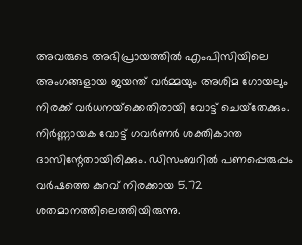അവരുടെ അഭിപ്രായത്തില്‍ എംപിസിയിലെ അംഗങ്ങളായ ജയന്ത് വര്‍മ്മയും അശിമ ഗോയലും നിരക്ക് വര്‍ധനയ്‌ക്കെതിരായി വോട്ട് ചെയ്‌തേക്കും. നിര്‍ണ്ണായക വോട്ട് ഗവര്‍ണര്‍ ശക്തികാന്ത ദാസിന്റേതായിരിക്കും. ഡിസംബറില്‍ പണപ്പെരുപ്പം വര്‍ഷത്തെ കുറവ് നിരക്കായ 5.72 ശതമാനത്തിലെത്തിയിരുന്നു.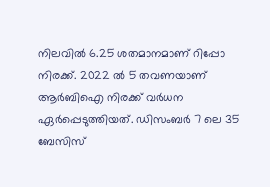നിലവില്‍ 6.25 ശതമാനമാണ് റിപ്പോ നിരക്ക്. 2022 ല്‍ 5 തവണയാണ് ആര്‍ബിഐ നിരക്ക് വര്‍ധന ഏര്‍പ്പെടുത്തിയത്. ഡിസംബര്‍ 7 ലെ 35 ബേസിസ്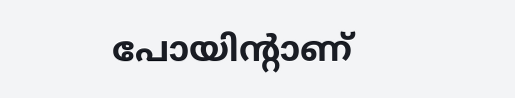പോയിന്റാണ്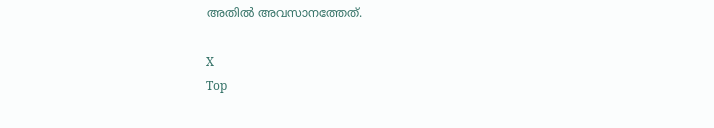അതില്‍ അവസാനത്തേത്.

X
Top